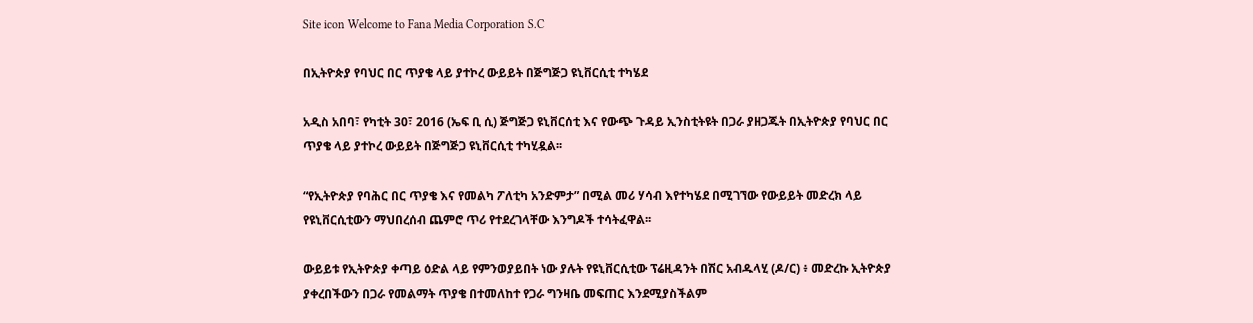Site icon Welcome to Fana Media Corporation S.C

በኢትዮጵያ የባህር በር ጥያቄ ላይ ያተኮረ ውይይት በጅግጅጋ ዩኒቨርሲቲ ተካሄደ

አዲስ አበባ፣ የካቲት 30፣ 2016 (ኤፍ ቢ ሲ) ጅግጅጋ ዩኒቨርሰቲ እና የውጭ ጉዳይ ኢንስቲትዩት በጋራ ያዘጋጁት በኢትዮጵያ የባህር በር ጥያቄ ላይ ያተኮረ ውይይት በጅግጅጋ ዩኒቨርሲቲ ተካሂዷል፡፡

“የኢትዮጵያ የባሕር በር ጥያቄ እና የመልካ ፖለቲካ አንድምታ” በሚል መሪ ሃሳብ እየተካሄደ በሚገኘው የውይይት መድረክ ላይ የዩኒቨርሲቲውን ማህበረሰብ ጨምሮ ጥሪ የተደረገላቸው እንግዶች ተሳትፈዋል፡፡

ውይይቱ የኢትዮጵያ ቀጣይ ዕድል ላይ የምንወያይበት ነው ያሉት የዩኒቨርሲቲው ፕሬዚዳንት በሽር አብዱላሂ (ዶ/ር) ፥ መድረኩ ኢትዮጵያ ያቀረበችውን በጋራ የመልማት ጥያቄ በተመለከተ የጋራ ግንዛቤ መፍጠር እንደሚያስችልም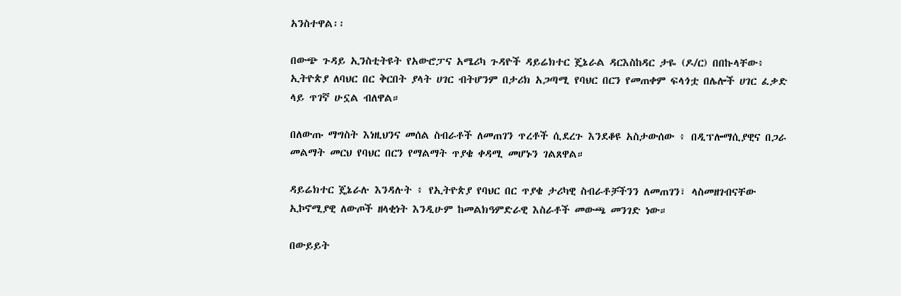አንስተዋል፡፡

በውጭ ጉዳይ ኢንስቲትዩት የአውሮፓና አሜሪካ ጉዳዮች ዳይሬክተር ጄኔራል ዳርእስከዳር ታዬ (ዶ/ር) በበኩላቸው፥ ኢትዮጵያ ለባህር በር ቅርበት ያላት ሀገር ብትሆንም በታሪክ አጋጣሚ የባህር በርን የመጠቀም ፍላጎቷ በሌሎች ሀገር ፈቃድ ላይ ጥገኛ ሁኗል ብለዋል።

በለውጡ ማግስት እነዚህንና መሰል ስብራቶች ለመጠገን ጥረቶች ሲደረጉ እንደቆዩ አስታውሰው ፥ በዲፕሎማሲያዊና በጋራ መልማት መርህ የባህር በርን የማልማት ጥያቄ ቀዳሚ መሆኑን ገልጸዋል።

ዳይሬክተር ጄኔራሉ እንዳሉት ፥ የኢትዮጵያ የባህር በር ጥያቄ ታሪካዊ ስብራቶቻችንን ለመጠገን፣ ላስመዘገብናቸው ኢኮኖሚያዊ ለውጦች ዘላቂነት እንዲሁም ከመልክዓምድራዊ እስራቶች መውጫ መንገድ ነው።

በውይይት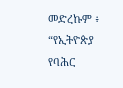መድረኩም ፥ “የኢትዮጵያ የባሕር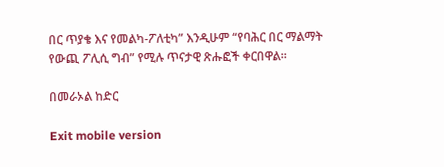በር ጥያቄ እና የመልካ-ፖለቲካ” እንዲሁም “የባሕር በር ማልማት የውጪ ፖሊሲ ግብ” የሚሉ ጥናታዊ ጽሑፎች ቀርበዋል።

በመራኦል ከድር

Exit mobile version